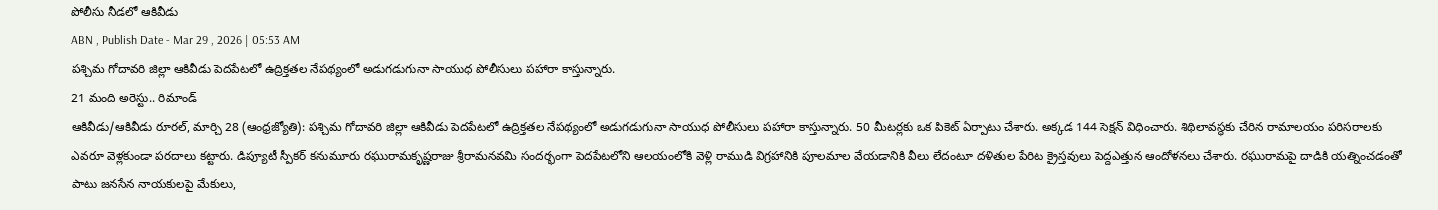పోలీసు నీడలో ఆకివీడు
ABN , Publish Date - Mar 29 , 2026 | 05:53 AM
పశ్చిమ గోదావరి జిల్లా ఆకివీడు పెదపేటలో ఉద్రిక్తతల నేపథ్యంలో అడుగడుగునా సాయుధ పోలీసులు పహారా కాస్తున్నారు.
21 మంది అరెస్టు.. రిమాండ్
ఆకివీడు/ఆకివీడు రూరల్, మార్చి 28 (ఆంధ్రజ్యోతి): పశ్చిమ గోదావరి జిల్లా ఆకివీడు పెదపేటలో ఉద్రిక్తతల నేపథ్యంలో అడుగడుగునా సాయుధ పోలీసులు పహారా కాస్తున్నారు. 50 మీటర్లకు ఒక పికెట్ ఏర్పాటు చేశారు. అక్కడ 144 సెక్షన్ విధించారు. శిథిలావస్థకు చేరిన రామాలయం పరిసరాలకు ఎవరూ వెళ్లకుండా పరదాలు కట్టారు. డిప్యూటీ స్పీకర్ కనుమూరు రఘురామకృష్ణరాజు శ్రీరామనవమి సందర్భంగా పెదపేటలోని ఆలయంలోకి వెళ్లి రాముడి విగ్రహానికి పూలమాల వేయడానికి వీలు లేదంటూ దళితుల పేరిట క్రైస్తవులు పెద్దఎత్తున ఆందోళనలు చేశారు. రఘురామపై దాడికి యత్నించడంతో పాటు జనసేన నాయకులపై మేకులు,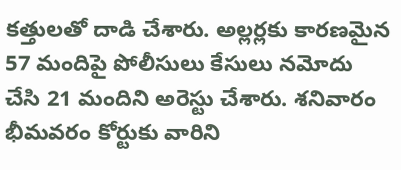కత్తులతో దాడి చేశారు. అల్లర్లకు కారణమైన 57 మందిపై పోలీసులు కేసులు నమోదు చేసి 21 మందిని అరెస్టు చేశారు. శనివారం భీమవరం కోర్టుకు వారిని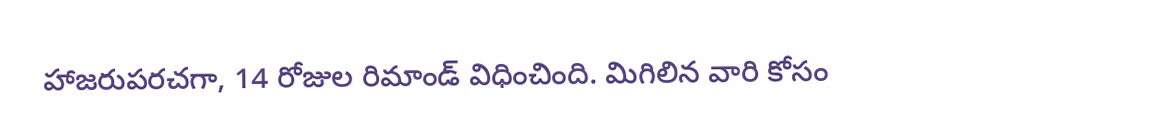హాజరుపరచగా, 14 రోజుల రిమాండ్ విధించింది. మిగిలిన వారి కోసం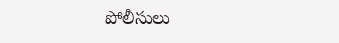పోలీసులు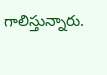గాలిస్తున్నారు.